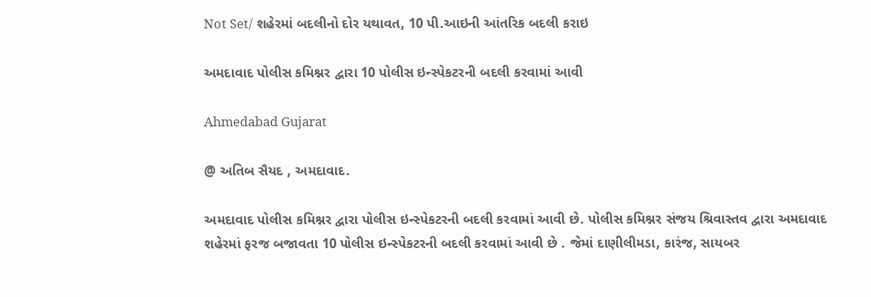Not Set/ શહેરમાં બદલીનો દોર યથાવત, 10 પી.આઇની આંતરિક બદલી કરાઇ

અમદાવાદ પોલીસ કમિશ્નર દ્વારા 10 પોલીસ ઇન્સ્પેકટરની બદલી કરવામાં આવી

Ahmedabad Gujarat

@ અતિબ સૈયદ , અમદાવાદ.

અમદાવાદ પોલીસ કમિશ્નર દ્વારા પોલીસ ઇન્સ્પેકટરની બદલી કરવામાં આવી છે. પોલીસ કમિશ્નર સંજય શ્રિવાસ્તવ દ્વારા અમદાવાદ શહેરમાં ફરજ બજાવતા 10 પોલીસ ઇન્સ્પેકટરની બદલી કરવામાં આવી છે . જેમાં દાણીલીમડા, કારંજ, સાયબર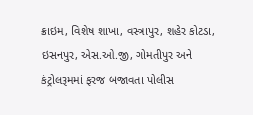ક્રાઇમ, વિશેષ શાખા, વસ્ત્રાપુર, શહેર કોટડા, ઇસનપુર, એસ.ઓ.જી, ગોમતીપુર અને કંટ્રોલરૂમમાં ફરજ બજાવતા પોલીસ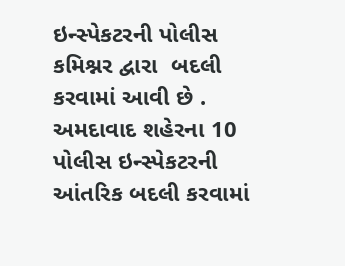ઇન્સ્પેકટરની પોલીસ કમિશ્નર દ્વારા  બદલી કરવામાં આવી છે . અમદાવાદ શહેરના 10 પોલીસ ઇન્સ્પેકટરની આંતરિક બદલી કરવામાં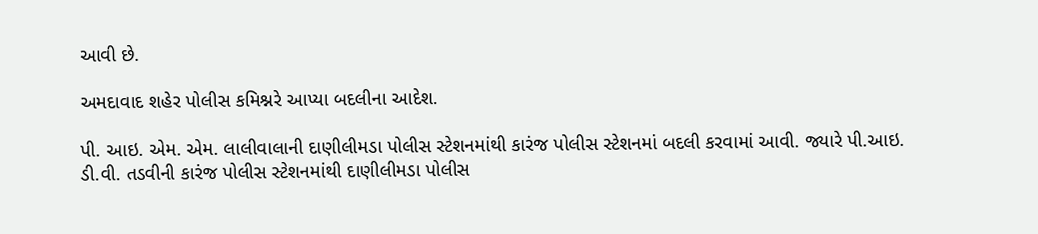આવી છે.

અમદાવાદ શહેર પોલીસ કમિશ્નરે આપ્યા બદલીના આદેશ.

પી. આઇ. એમ. એમ. લાલીવાલાની દાણીલીમડા પોલીસ સ્ટેશનમાંથી કારંજ પોલીસ સ્ટેશનમાં બદલી કરવામાં આવી. જ્યારે પી.આઇ. ડી.વી. તડવીની કારંજ પોલીસ સ્ટેશનમાંથી દાણીલીમડા પોલીસ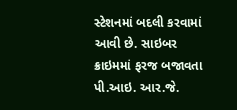સ્ટેશનમાં બદલી કરવામાં આવી છે. સાઇબર ક્રાઇમમાં ફરજ બજાવતા પી.આઇ. આર.જે.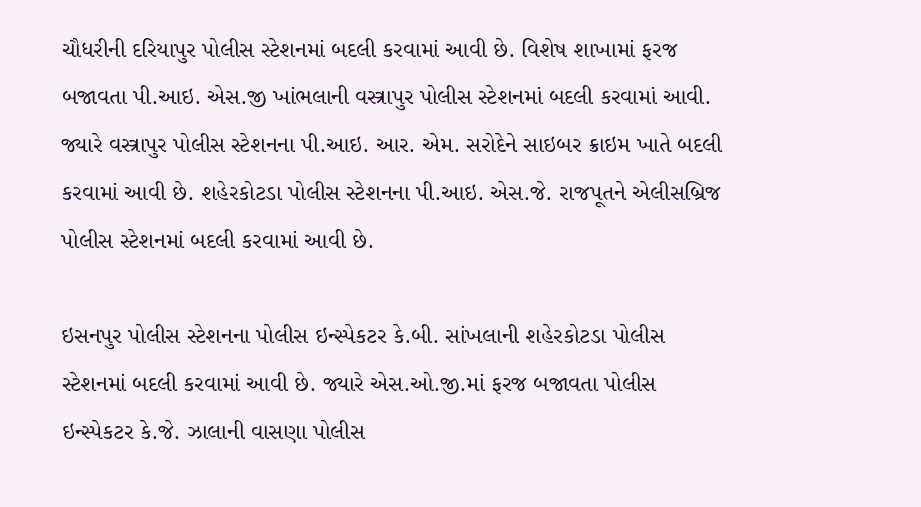ચૌધરીની દરિયાપુર પોલીસ સ્ટેશનમાં બદલી કરવામાં આવી છે. વિશેષ શાખામાં ફરજ બજાવતા પી.આઇ. એસ.જી ખાંભલાની વસ્ત્રાપુર પોલીસ સ્ટેશનમાં બદલી કરવામાં આવી. જ્યારે વસ્ત્રાપુર પોલીસ સ્ટેશનના પી.આઇ. આર. એમ. સરોદેને સાઇબર ક્રાઇમ ખાતે બદલી કરવામાં આવી છે. શહેરકોટડા પોલીસ સ્ટેશનના પી.આઇ. એસ.જે. રાજપૂતને એલીસબ્રિજ પોલીસ સ્ટેશનમાં બદલી કરવામાં આવી છે.

ઇસનપુર પોલીસ સ્ટેશનના પોલીસ ઇન્સ્પેકટર કે.બી. સાંખલાની શહેરકોટડા પોલીસ સ્ટેશનમાં બદલી કરવામાં આવી છે. જ્યારે એસ.ઓ.જી.માં ફરજ બજાવતા પોલીસ ઇન્સ્પેકટર કે.જે. ઝાલાની વાસણા પોલીસ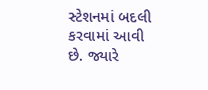સ્ટેશનમાં બદલી કરવામાં આવી છે. જ્યારે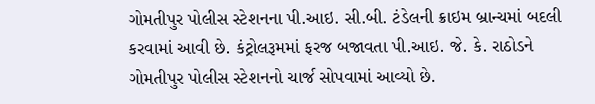ગોમતીપુર પોલીસ સ્ટેશનના પી.આઇ. સી.બી. ટંડેલની ક્રાઇમ બ્રાન્ચમાં બદલી કરવામાં આવી છે. કંટ્રોલરૂમમાં ફરજ બજાવતા પી.આઇ. જે. કે. રાઠોડને ગોમતીપુર પોલીસ સ્ટેશનનો ચાર્જ સોપવામાં આવ્યો છે.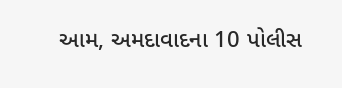આમ, અમદાવાદના 10 પોલીસ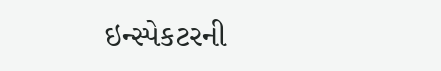ઇન્સ્પેકટરની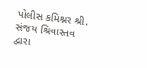પોલીસ કમિશ્નર શ્રી. સંજય શ્રિવાસ્તવ દ્વારા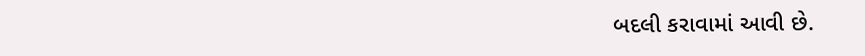બદલી કરાવામાં આવી છે.